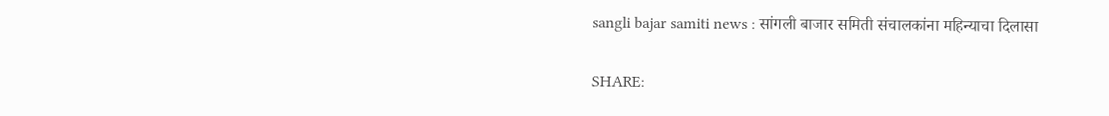sangli bajar samiti news : सांगली बाजार समिती संचालकांना महिन्याचा दिलासा

SHARE: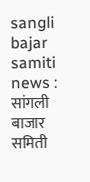sangli bajar samiti news : सांगली बाजार समिती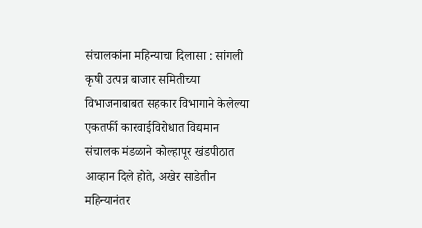संचालकांना महिन्याचा दिलासा : सांगली कृषी उत्पन्न बाजार समितीच्या विभाजनाबाबत सहकार विभागाने केलेल्या एकतर्फी कारवाईविरोधात विद्यमान संचालक मंडळाने कोल्हापूर खंडपीठात आव्हान दिले होते, अखेर साडेतीन महिन्यानंतर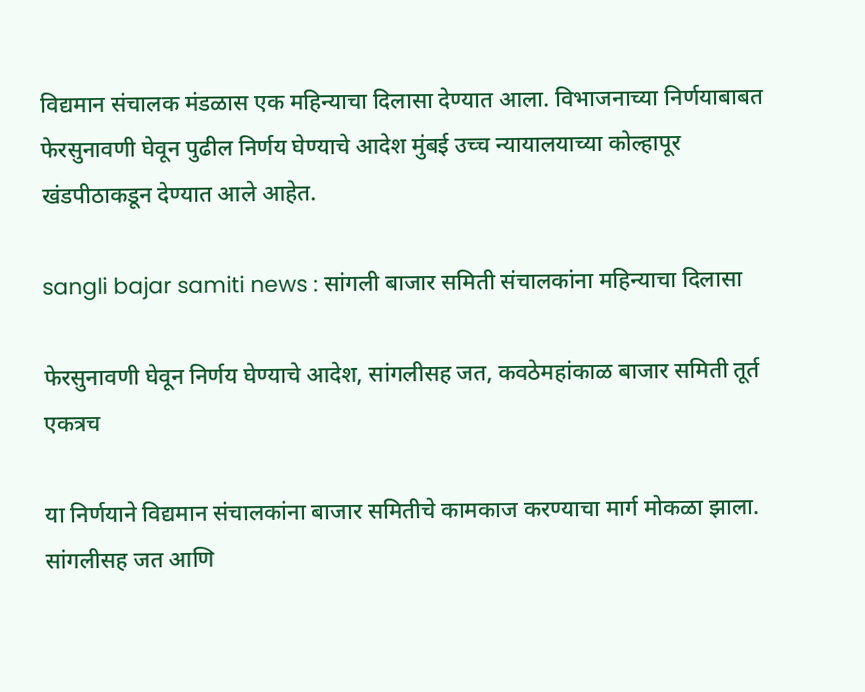विद्यमान संचालक मंडळास एक महिन्याचा दिलासा देण्यात आला. विभाजनाच्या निर्णयाबाबत फेरसुनावणी घेवून पुढील निर्णय घेण्याचे आदेश मुंबई उच्च न्यायालयाच्या कोल्हापूर खंडपीठाकडून देण्यात आले आहेत.

sangli bajar samiti news : सांगली बाजार समिती संचालकांना महिन्याचा दिलासा

फेरसुनावणी घेवून निर्णय घेण्याचे आदेश, सांगलीसह जत, कवठेमहांकाळ बाजार समिती तूर्त एकत्रच

या निर्णयाने विद्यमान संचालकांना बाजार समितीचे कामकाज करण्याचा मार्ग मोकळा झाला. सांगलीसह जत आणि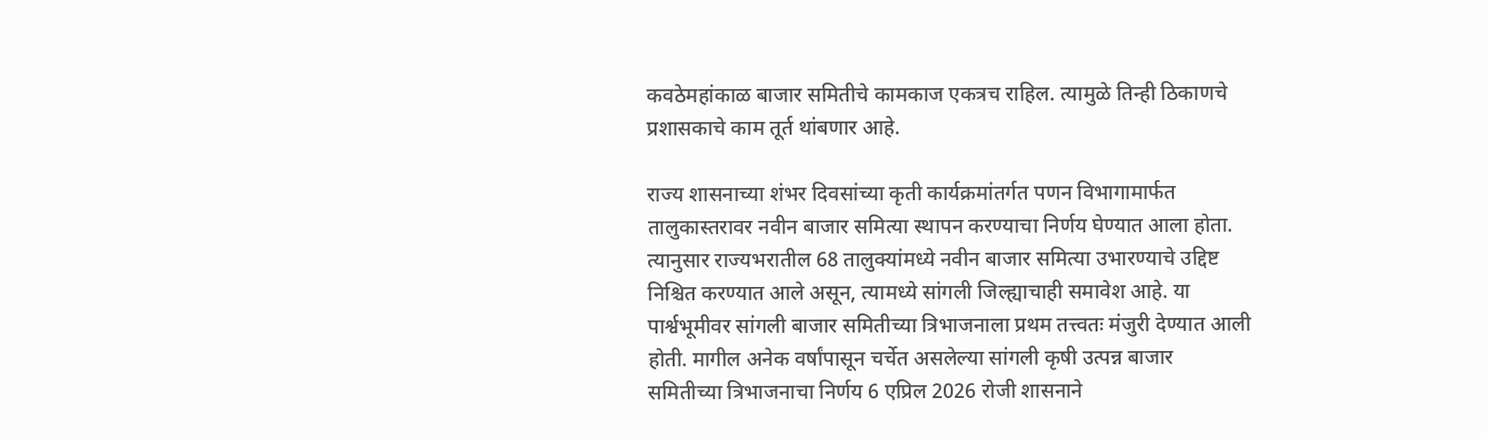कवठेमहांकाळ बाजार समितीचे कामकाज एकत्रच राहिल. त्यामुळे तिन्ही ठिकाणचे प्रशासकाचे काम तूर्त थांबणार आहे.

राज्य शासनाच्या शंभर दिवसांच्या कृती कार्यक्रमांतर्गत पणन विभागामार्फत तालुकास्तरावर नवीन बाजार समित्या स्थापन करण्याचा निर्णय घेण्यात आला होता. त्यानुसार राज्यभरातील 68 तालुक्यांमध्ये नवीन बाजार समित्या उभारण्याचे उद्दिष्ट निश्चित करण्यात आले असून, त्यामध्ये सांगली जिल्ह्याचाही समावेश आहे. या पार्श्वभूमीवर सांगली बाजार समितीच्या त्रिभाजनाला प्रथम तत्त्वतः मंजुरी देण्यात आली होती. मागील अनेक वर्षांपासून चर्चेत असलेल्या सांगली कृषी उत्पन्न बाजार समितीच्या त्रिभाजनाचा निर्णय 6 एप्रिल 2026 रोजी शासनाने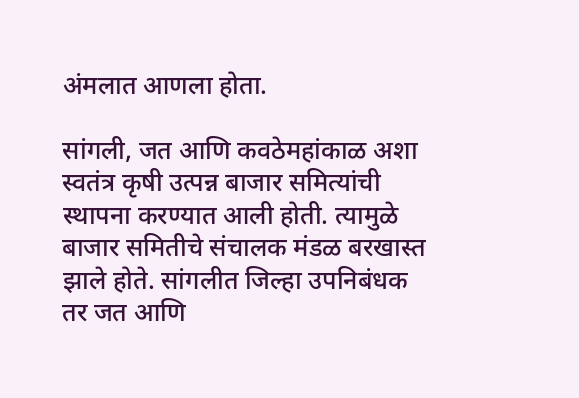अंमलात आणला होता.

सांगली, जत आणि कवठेमहांकाळ अशा स्वतंत्र कृषी उत्पन्न बाजार समित्यांची स्थापना करण्यात आली होती. त्यामुळे बाजार समितीचे संचालक मंडळ बरखास्त झाले होते. सांगलीत जिल्हा उपनिबंधक तर जत आणि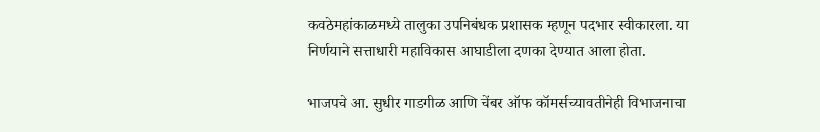कवठेमहांकाळमध्ये तालुका उपनिबंधक प्रशासक म्हणून पदभार स्वीकारला. या निर्णयाने सत्ताधारी महाविकास आघाडीला दणका देण्यात आला होता.

भाजपचे आ. सुधीर गाडगीळ आणि चेंबर ऑफ कॉमर्सच्यावतीनेही विभाजनाचा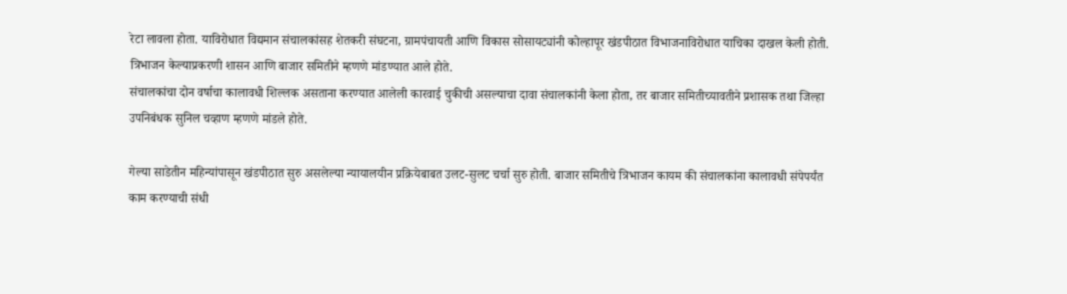रेटा लावला होता. याविरोधात विद्यमान संचालकांसह शेतकरी संघटना, ग्रामपंचायती आणि विकास सोसायट्यांनी कोल्हापूर खंडपीठात विभाजनाविरोधात याचिका दाखल केली होती. त्रिभाजन केल्याप्रकरणी शासन आणि बाजार समितीने म्हणणे मांडण्यात आले होते.
संचालकांचा दोन वर्षाचा कालावधी शिल्लक असताना करण्यात आलेली कारवाई चुकीची असल्याचा दावा संचालकांनी केला होता, तर बाजार समितीच्यावतीने प्रशासक तथा जिल्हा उपनिबंधक सुनिल चव्हाण म्हणणे मांडले होते.

गेल्या साडेतीन महिन्यांपासून खंडपीठात सुरु असलेल्या न्यायालयीन प्रक्रियेबाबत उलट-सुलट चर्चा सुरु होती. बाजार समितीचे त्रिभाजन कायम की संचालकांना कालावधी संपेपर्यंत काम करण्याची संधी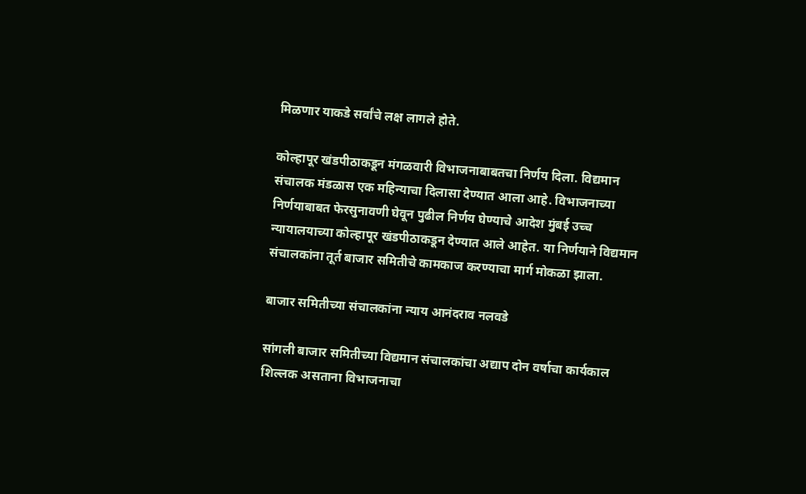मिळणार याकडे सर्वांचे लक्ष लागले होते.

कोल्हापूर खंडपीठाकडून मंगळवारी विभाजनाबाबतचा निर्णय दिला. विद्यमान संचालक मंडळास एक महिन्याचा दिलासा देण्यात आला आहे. विभाजनाच्या निर्णयाबाबत फेरसुनावणी घेवून पुढील निर्णय घेण्याचे आदेश मुंबई उच्च न्यायालयाच्या कोल्हापूर खंडपीठाकडून देण्यात आले आहेत. या निर्णयाने विद्यमान संचालकांना तूर्त बाजार समितीचे कामकाज करण्याचा मार्ग मोकळा झाला.

बाजार समितीच्या संचालकांना न्याय आनंदराव नलवडे

सांगली बाजार समितीच्या विद्यमान संचालकांचा अद्याप दोन वर्षाचा कार्यकाल शिल्लक असताना विभाजनाचा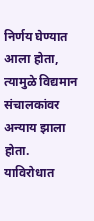निर्णय घेण्यात आला होता, त्यामुळे विद्यमान संचालकांवर अन्याय झाला होता. याविरोधात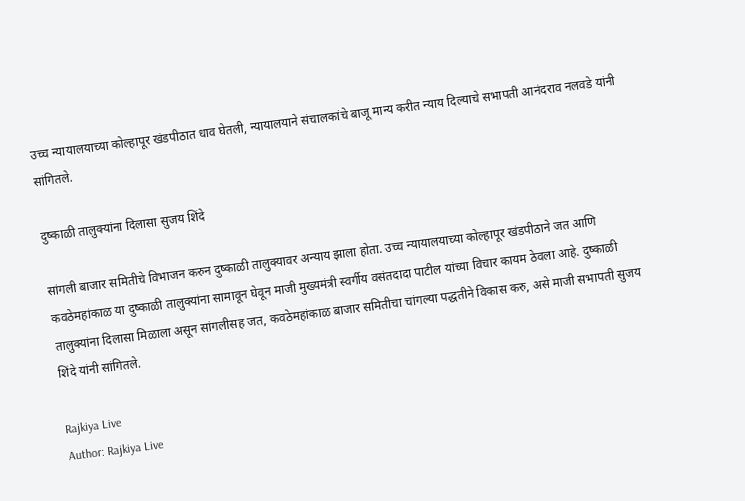उच्च न्यायालयाच्या कोल्हापूर खंडपीठात धाव घेतली, न्यायालयाने संचालकांचे बाजू मान्य करीत न्याय दिल्याचे सभापती आनंदराव नलवडे यांनी सांगितले.

दुष्काळी तालुक्यांना दिलासा सुजय शिंदे

सांगली बाजार समितीचे विभाजन करुन दुष्काळी तालुक्यावर अन्याय झाला होता. उच्च न्यायालयाच्या कोल्हापूर खंडपीठाने जत आणि कवठेमहांकाळ या दुष्काळी तालुक्यांना सामावून घेवून माजी मुख्यमंत्री स्वर्गीय वसंतदादा पाटील यांच्या विचार कायम ठेवला आहे. दुष्काळी तालुक्यांना दिलासा मिळाला असून सांगलीसह जत, कवठेमहांकाळ बाजार समितीचा चांगल्या पद्धतीने विकास करु, असे माजी सभापती सुजय शिंदे यांनी सांगितले.

Rajkiya Live
Author: Rajkiya Live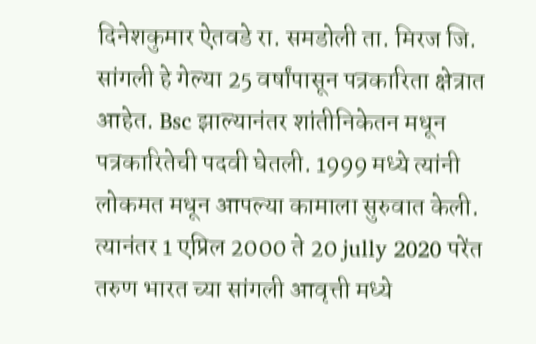दिनेशकुमार ऐतवडे रा. समडोली ता. मिरज जि. सांगली हे गेल्या 25 वर्षांपासून पत्रकारिता क्षेत्रात आहेत. Bsc झाल्यानंतर शांतीनिकेतन मधून पत्रकारितेची पदवी घेतली. 1999 मध्ये त्यांनी लोकमत मधून आपल्या कामाला सुरुवात केली. त्यानंतर 1 एप्रिल 2000 ते 20 jully 2020 परेंत तरुण भारत च्या सांगली आवृत्ती मध्ये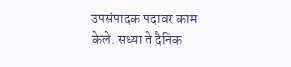उपसंपादक पदावर काम केले. सध्या ते दैनिक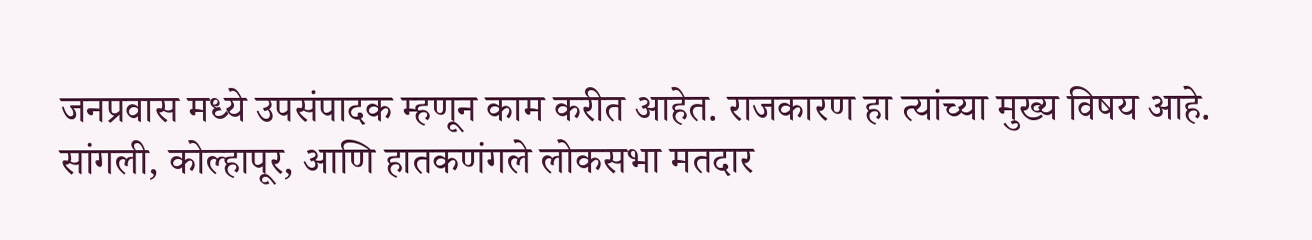जनप्रवास मध्ये उपसंपादक म्हणून काम करीत आहेत. राजकारण हा त्यांच्या मुख्य विषय आहे. सांगली, कोल्हापूर, आणि हातकणंगले लोकसभा मतदार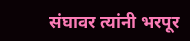संघावर त्यांनी भरपूर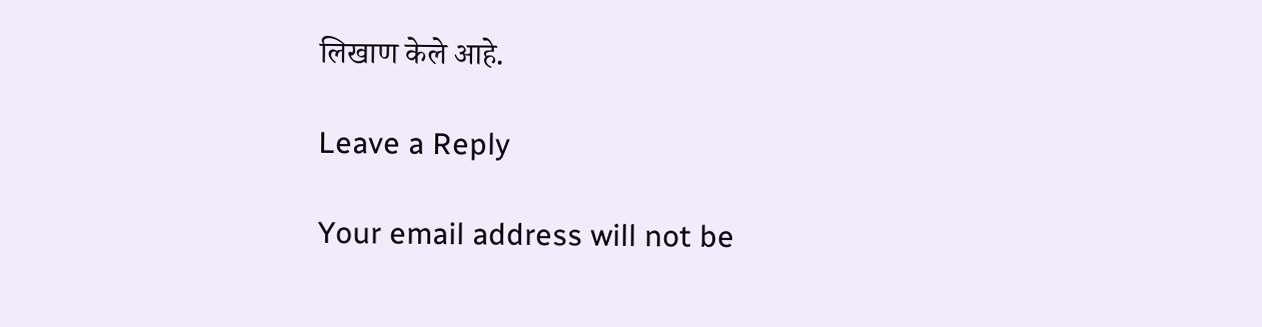लिखाण केले आहे.

Leave a Reply

Your email address will not be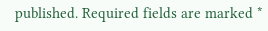published. Required fields are marked *